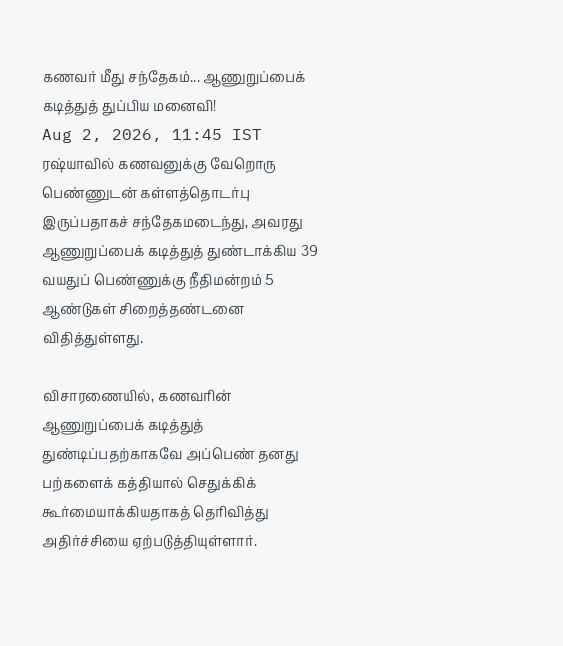கணவர் மீது சந்தேகம்... ஆணுறுப்பைக் கடித்துத் துப்பிய மனைவி!
Aug 2, 2026, 11:45 IST
ரஷ்யாவில் கணவனுக்கு வேறொரு பெண்ணுடன் கள்ளத்தொடர்பு இருப்பதாகச் சந்தேகமடைந்து, அவரது ஆணுறுப்பைக் கடித்துத் துண்டாக்கிய 39 வயதுப் பெண்ணுக்கு நீதிமன்றம் 5 ஆண்டுகள் சிறைத்தண்டனை விதித்துள்ளது.

விசாரணையில், கணவரின் ஆணுறுப்பைக் கடித்துத் துண்டிப்பதற்காகவே அப்பெண் தனது பற்களைக் கத்தியால் செதுக்கிக் கூர்மையாக்கியதாகத் தெரிவித்து அதிர்ச்சியை ஏற்படுத்தியுள்ளார்.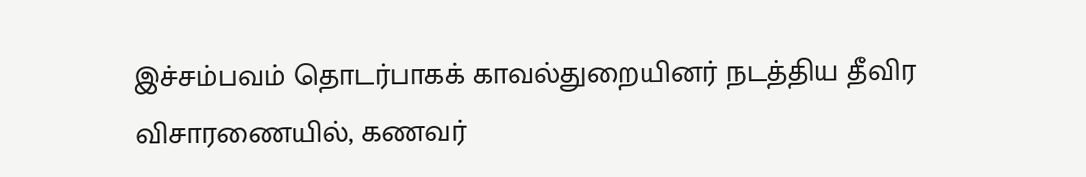இச்சம்பவம் தொடர்பாகக் காவல்துறையினர் நடத்திய தீவிர விசாரணையில், கணவர்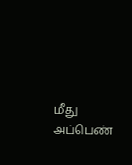மீது அப்பெண்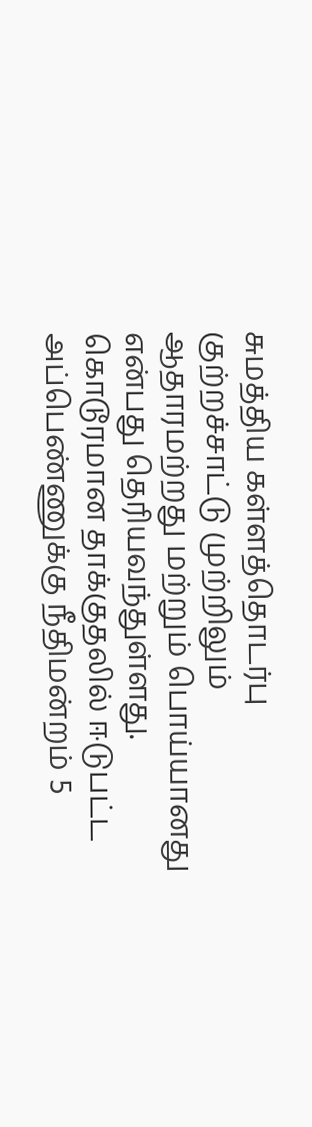சுமத்திய கள்ளத்தொடர்பு குற்றச்சாட்டு முற்றிலும் ஆதாரமற்றது மற்றும் பொய்யானது என்பது தெரியவந்துள்ளது. கொடூரமான தாக்குதலில் ஈடுபட்ட அப்பெண்ணுக்கு நீதிமன்றம் 5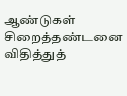ஆண்டுகள் சிறைத்தண்டனை விதித்துத்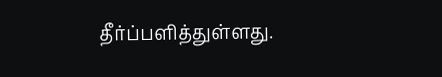தீர்ப்பளித்துள்ளது.